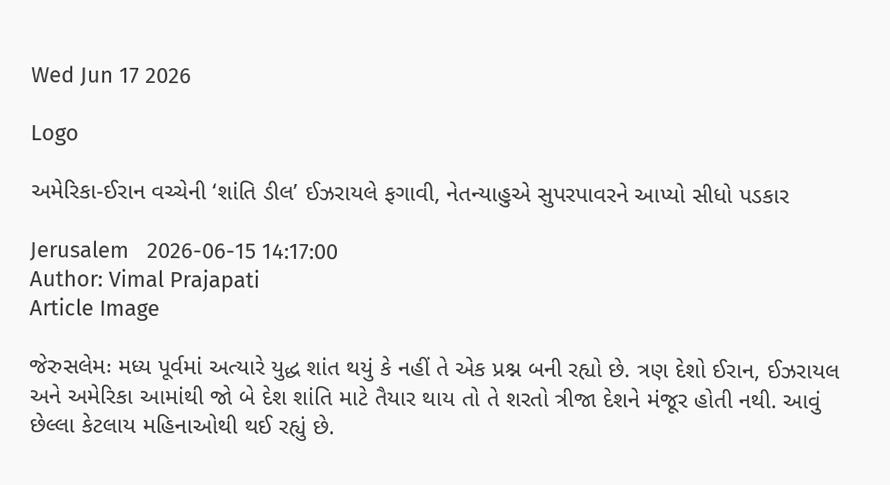Wed Jun 17 2026

Logo

અમેરિકા-ઈરાન વચ્ચેની ‘શાંતિ ડીલ’ ઈઝરાયલે ફગાવી, નેતન્યાહુએ સુપરપાવરને આપ્યો સીધો પડકાર

Jerusalem   2026-06-15 14:17:00
Author: Vimal Prajapati
Article Image

જેરુસલેમઃ મધ્ય પૂર્વમાં અત્યારે યુદ્ધ શાંત થયું કે નહીં તે એક પ્રશ્ન બની રહ્યો છે. ત્રણ દેશો ઈરાન, ઈઝરાયલ અને અમેરિકા આમાંથી જો બે દેશ શાંતિ માટે તૈયાર થાય તો તે શરતો ત્રીજા દેશને મંજૂર હોતી નથી. આવું છેલ્લા કેટલાય મહિનાઓથી થઈ રહ્યું છે.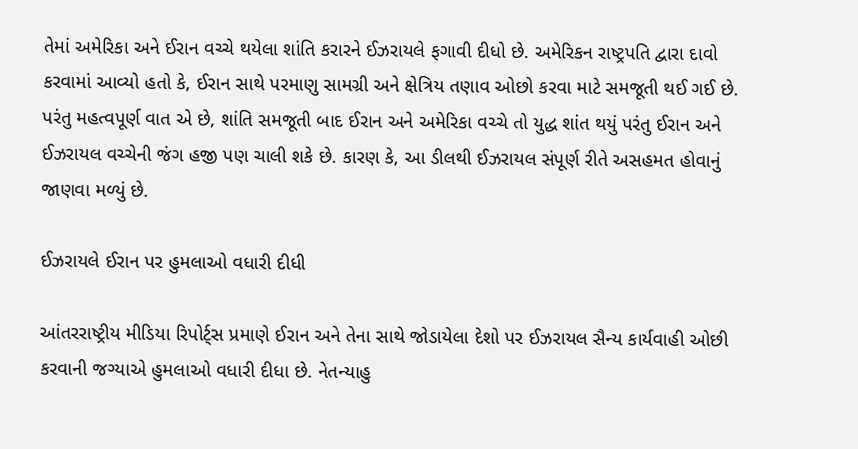તેમાં અમેરિકા અને ઈરાન વચ્ચે થયેલા શાંતિ કરારને ઈઝરાયલે ફગાવી દીધો છે. અમેરિકન રાષ્ટ્રપતિ દ્વારા દાવો કરવામાં આવ્યો હતો કે, ઈરાન સાથે પરમાણુ સામગ્રી અને ક્ષેત્રિય તણાવ ઓછો કરવા માટે સમજૂતી થઈ ગઈ છે. પરંતુ મહત્વપૂર્ણ વાત એ છે, શાંતિ સમજૂતી બાદ ઈરાન અને અમેરિકા વચ્ચે તો યુદ્ધ શાંત થયું પરંતુ ઈરાન અને ઈઝરાયલ વચ્ચેની જંગ હજી પણ ચાલી શકે છે. કારણ કે, આ ડીલથી ઈઝરાયલ સંપૂર્ણ રીતે અસહમત હોવાનું જાણવા મળ્યું છે.

ઈઝરાયલે ઈરાન પર હુમલાઓ વધારી દીધી

આંતરરાષ્ટ્રીય મીડિયા રિપોર્ટ્સ પ્રમાણે ઈરાન અને તેના સાથે જોડાયેલા દેશો પર ઈઝરાયલ સૈન્ય કાર્યવાહી ઓછી કરવાની જગ્યાએ હુમલાઓ વધારી દીધા છે. નેતન્યાહુ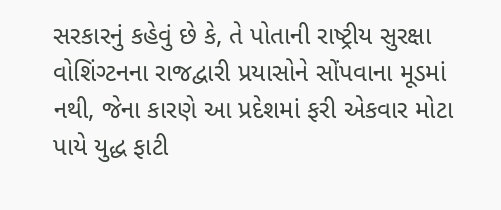સરકારનું કહેવું છે કે, તે પોતાની રાષ્ટ્રીય સુરક્ષા વોશિંગ્ટનના રાજદ્વારી પ્રયાસોને સોંપવાના મૂડમાં નથી, જેના કારણે આ પ્રદેશમાં ફરી એકવાર મોટા પાયે યુદ્ધ ફાટી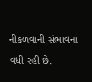નીકળવાની સંભાવના વધી રહી છે.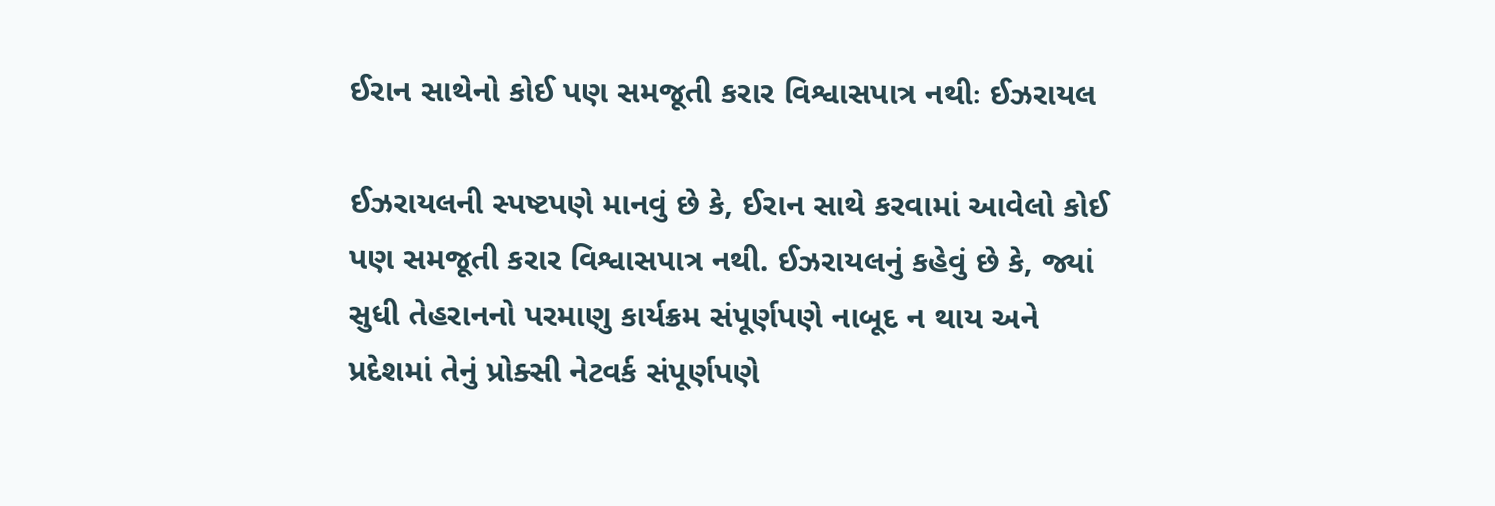ઈરાન સાથેનો કોઈ પણ સમજૂતી કરાર વિશ્વાસપાત્ર નથીઃ ઈઝરાયલ

ઈઝરાયલની સ્પષ્ટપણે માનવું છે કે, ઈરાન સાથે કરવામાં આવેલો કોઈ પણ સમજૂતી કરાર વિશ્વાસપાત્ર નથી. ઈઝરાયલનું કહેવું છે કે, જ્યાં સુધી તેહરાનનો પરમાણુ કાર્યક્રમ સંપૂર્ણપણે નાબૂદ ન થાય અને પ્રદેશમાં તેનું પ્રોક્સી નેટવર્ક સંપૂર્ણપણે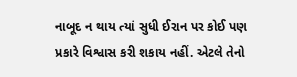નાબૂદ ન થાય ત્યાં સુધી ઈરાન પર કોઈ પણ પ્રકારે વિશ્વાસ કરી શકાય નહીં. એટલે તેનો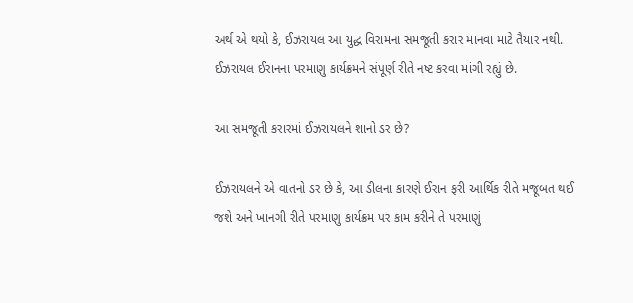અર્થ એ થયો કે, ઈઝરાયલ આ યુદ્ધ વિરામના સમજૂતી કરાર માનવા માટે તૈયાર નથી. ઈઝરાયલ ઈરાનના પરમાણુ કાર્યક્રમને સંપૂર્ણ રીતે નષ્ટ કરવા માંગી રહ્યું છે.

આ સમજૂતી કરારમાં ઈઝરાયલને શાનો ડર છે?

ઈઝરાયલને એ વાતનો ડર છે કે, આ ડીલના કારણે ઈરાન ફરી આર્થિક રીતે મજૂબત થઈ જશે અને ખાનગી રીતે પરમાણુ કાર્યક્રમ પર કામ કરીને તે પરમાણું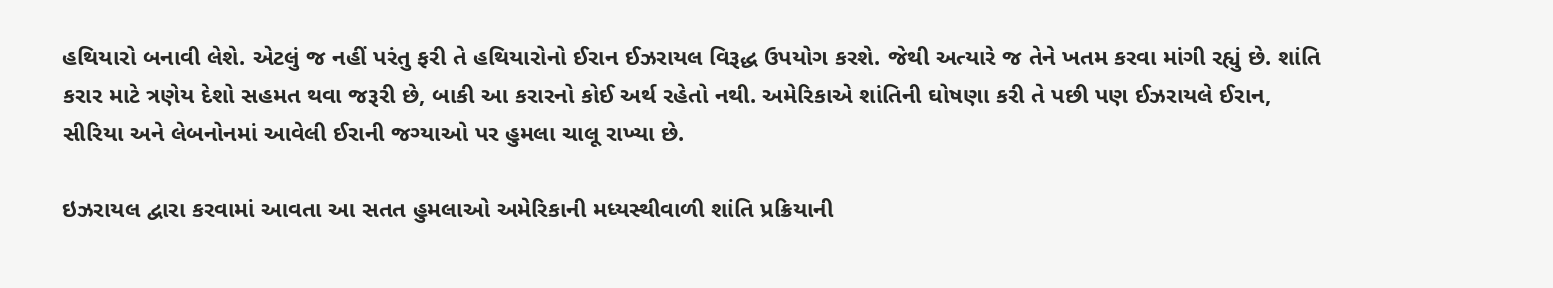હથિયારો બનાવી લેશે. એટલું જ નહીં પરંતુ ફરી તે હથિયારોનો ઈરાન ઈઝરાયલ વિરૂદ્ધ ઉપયોગ કરશે. જેથી અત્યારે જ તેને ખતમ કરવા માંગી રહ્યું છે. શાંતિ કરાર માટે ત્રણેય દેશો સહમત થવા જરૂરી છે, બાકી આ કરારનો કોઈ અર્થ રહેતો નથી. અમેરિકાએ શાંતિની ઘોષણા કરી તે પછી પણ ઈઝરાયલે ઈરાન, સીરિયા અને લેબનોનમાં આવેલી ઈરાની જગ્યાઓ પર હુમલા ચાલૂ રાખ્યા છે.

ઇઝરાયલ દ્વારા કરવામાં આવતા આ સતત હુમલાઓ અમેરિકાની મધ્યસ્થીવાળી શાંતિ પ્રક્રિયાની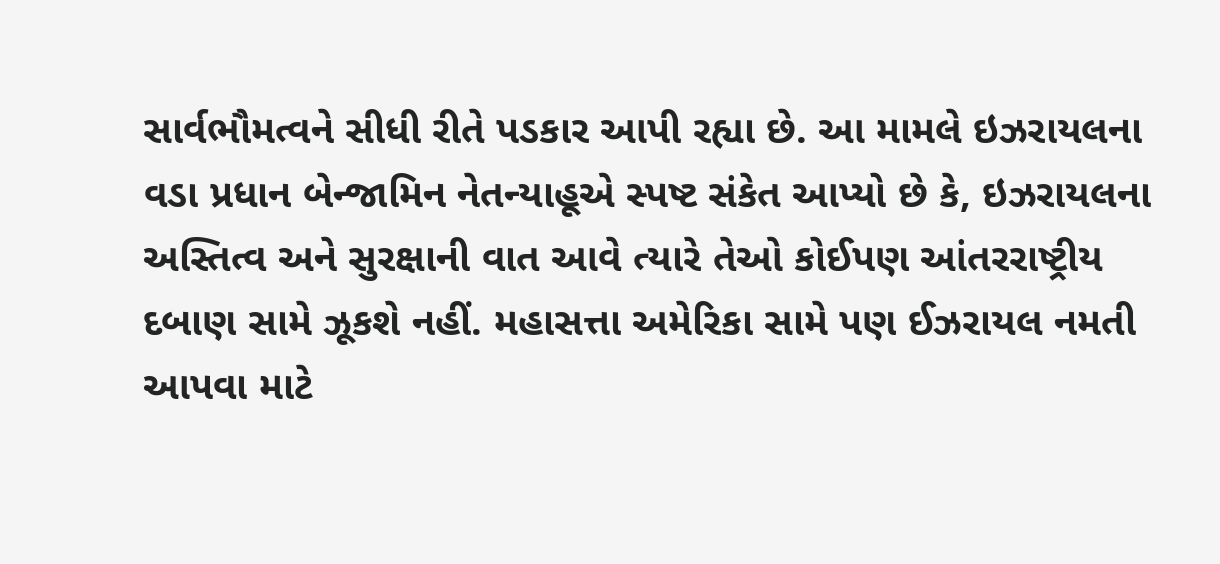સાર્વભૌમત્વને સીધી રીતે પડકાર આપી રહ્યા છે. આ મામલે ઇઝરાયલના વડા પ્રધાન બેન્જામિન નેતન્યાહૂએ સ્પષ્ટ સંકેત આપ્યો છે કે, ઇઝરાયલના અસ્તિત્વ અને સુરક્ષાની વાત આવે ત્યારે તેઓ કોઈપણ આંતરરાષ્ટ્રીય દબાણ સામે ઝૂકશે નહીં. મહાસત્તા અમેરિકા સામે પણ ઈઝરાયલ નમતી આપવા માટે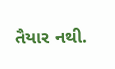તૈયાર નથી.